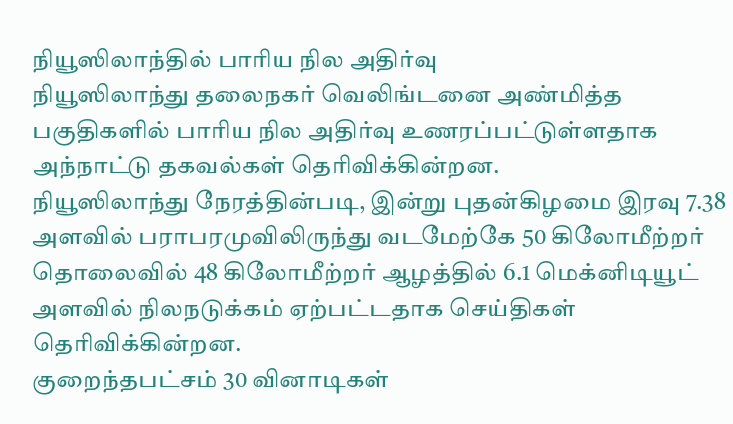நியூஸிலாந்தில் பாரிய நில அதிர்வு
நியூஸிலாந்து தலைநகர் வெலிங்டனை அண்மித்த பகுதிகளில் பாரிய நில அதிர்வு உணரப்பட்டுள்ளதாக அந்நாட்டு தகவல்கள் தெரிவிக்கின்றன.
நியூஸிலாந்து நேரத்தின்படி, இன்று புதன்கிழமை இரவு 7.38 அளவில் பராபரமுவிலிருந்து வடமேற்கே 50 கிலோமீற்றர் தொலைவில் 48 கிலோமீற்றர் ஆழத்தில் 6.1 மெக்னிடியூட் அளவில் நிலநடுக்கம் ஏற்பட்டதாக செய்திகள் தெரிவிக்கின்றன.
குறைந்தபட்சம் 30 வினாடிகள்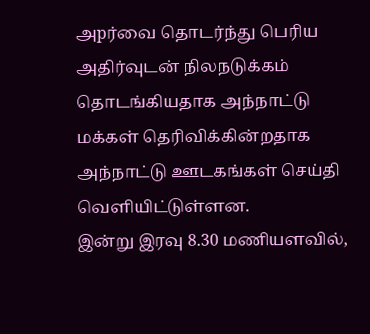அpர்வை தொடர்ந்து பெரிய அதிர்வுடன் நிலநடுக்கம் தொடங்கியதாக அந்நாட்டு மக்கள் தெரிவிக்கின்றதாக அந்நாட்டு ஊடகங்கள் செய்தி வெளியிட்டுள்ளன.
இன்று இரவு 8.30 மணியளவில்,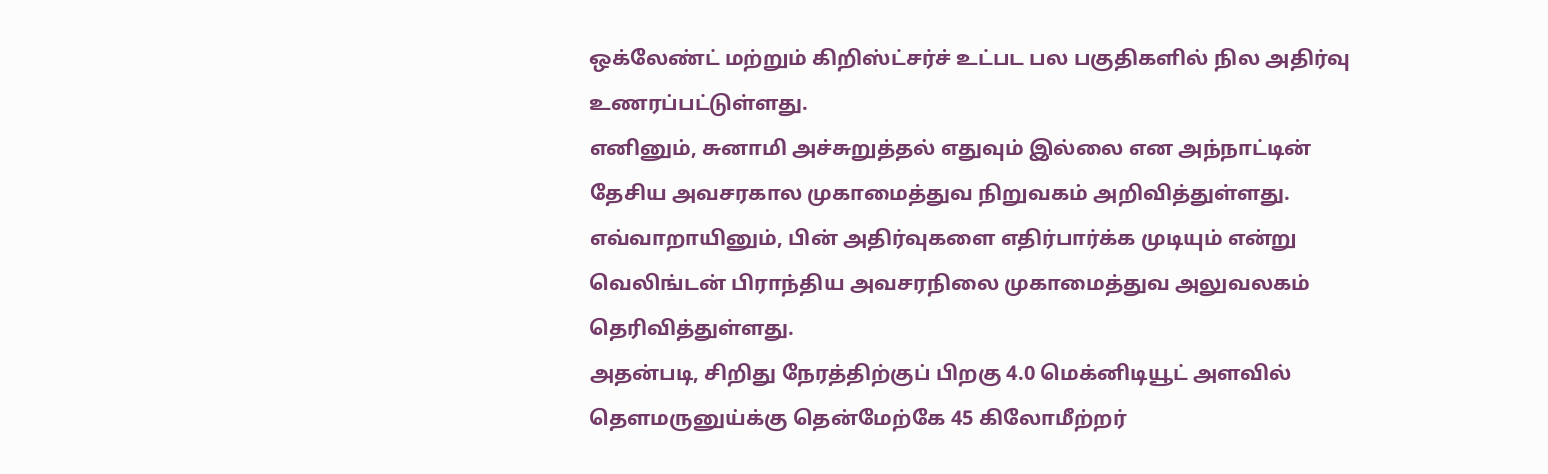ஒக்லேண்ட் மற்றும் கிறிஸ்ட்சர்ச் உட்பட பல பகுதிகளில் நில அதிர்வு உணரப்பட்டுள்ளது.
எனினும், சுனாமி அச்சுறுத்தல் எதுவும் இல்லை என அந்நாட்டின் தேசிய அவசரகால முகாமைத்துவ நிறுவகம் அறிவித்துள்ளது.
எவ்வாறாயினும், பின் அதிர்வுகளை எதிர்பார்க்க முடியும் என்று வெலிங்டன் பிராந்திய அவசரநிலை முகாமைத்துவ அலுவலகம் தெரிவித்துள்ளது.
அதன்படி, சிறிது நேரத்திற்குப் பிறகு 4.0 மெக்னிடியூட் அளவில் தௌமருனுய்க்கு தென்மேற்கே 45 கிலோமீற்றர்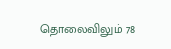தொலைவிலும் 78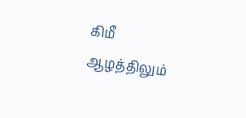கிமீ ஆழத்திலும்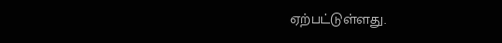ஏற்பட்டுள்ளது.